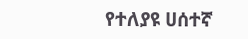የተለያዩ ሀሰተኛ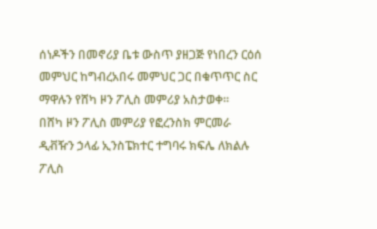ሰነዶችን በመኖሪያ ቤቱ ውስጥ ያዘጋጅ የነበረን ርዕሰ መምህር ከግብረአበሩ መምህር ጋር በቁጥጥር ስር ማዋሉን የሸካ ዞን ፖሊስ መምሪያ አስታወቀ።
በሸካ ዞን ፖሊስ መምሪያ የፎረንስክ ምርመራ ዲቭዥን ኃላፊ ኢንስፔክተር ተግባሩ ክፍሌ ለክልሉ ፖሊስ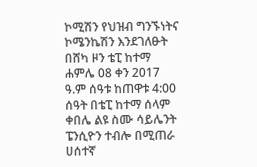ኮሚሽን የህዝብ ግንኙነትና ኮሜንኬሽን እንደገለፁት በሸካ ዞን ቴፒ ከተማ ሐምሌ 08 ቀን 2017 ዓ.ም ሰዓቱ ከጠዋቱ 4:00 ሰዓት በቴፒ ከተማ ሰላም ቀበሌ ልዩ ስሙ ሳይሌንት ፔንሲዮን ተብሎ በሚጠራ ሀሰተኛ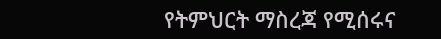የትምህርት ማስረጃ የሚሰሩና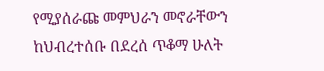የሚያሰራጩ መምህራን መኖራቸውን ከህብረተሰቡ በደረሰ ጥቆማ ሁለት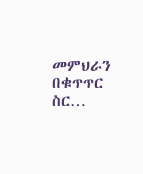መምህራን በቁጥጥር ስር…